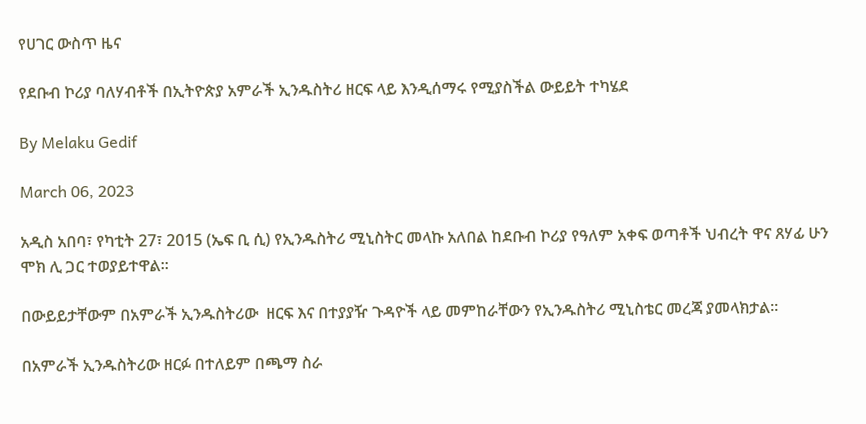የሀገር ውስጥ ዜና

የደቡብ ኮሪያ ባለሃብቶች በኢትዮጵያ አምራች ኢንዱስትሪ ዘርፍ ላይ እንዲሰማሩ የሚያስችል ውይይት ተካሄደ

By Melaku Gedif

March 06, 2023

አዲስ አበባ፣ የካቲት 27፣ 2015 (ኤፍ ቢ ሲ) የኢንዱስትሪ ሚኒስትር መላኩ አለበል ከደቡብ ኮሪያ የዓለም አቀፍ ወጣቶች ህብረት ዋና ጸሃፊ ሁን ሞክ ሊ ጋር ተወያይተዋል፡፡

በውይይታቸውም በአምራች ኢንዱስትሪው  ዘርፍ እና በተያያዥ ጉዳዮች ላይ መምከራቸውን የኢንዱስትሪ ሚኒስቴር መረጃ ያመላክታል፡፡

በአምራች ኢንዱስትሪው ዘርፉ በተለይም በጫማ ስራ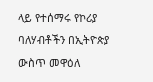ላይ የተሰማሩ የኮሪያ ባለሃብቶችን በኢትዮጵያ ውስጥ መዋዕለ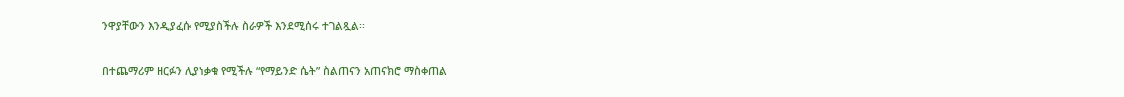ንዋያቸውን እንዲያፈሱ የሚያስችሉ ስራዎች እንደሚሰሩ ተገልጿል፡፡

በተጨማሪም ዘርፉን ሊያነቃቁ የሚችሉ “የማይንድ ሴት” ስልጠናን አጠናክሮ ማስቀጠል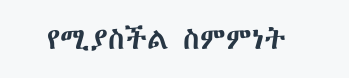የሚያስችል ስምምነት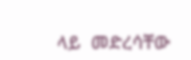ላይ  መድረሳቸው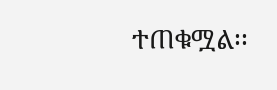ተጠቁሟል፡፡